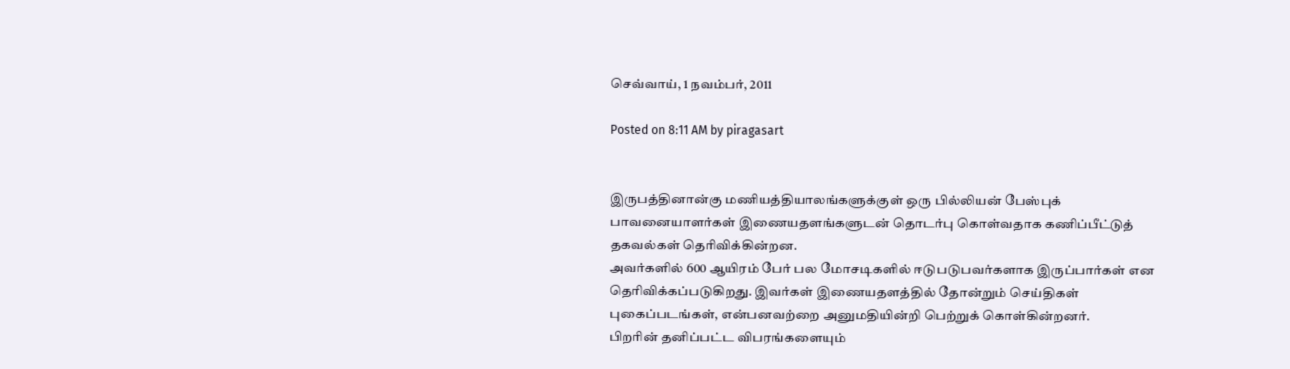செவ்வாய், 1 நவம்பர், 2011

Posted on 8:11 AM by piragasart


இருபத்தினான்கு மணியத்தியாலங்களுக்குள் ஒரு பில்லியன் பேஸ்புக் பாவனையாளர்கள் இணையதளங்களுடன் தொடர்பு கொள்வதாக கணிப்பீட்டுத் தகவல்கள் தெரிவிக்கின்றன.
அவர்களில் 600 ஆயிரம் பேர் பல மோசடிகளில் ஈடுபடுபவர்களாக இருப்பார்கள் என தெரிவிக்கப்படுகிறது. இவர்கள் இணையதளத்தில் தோன்றும் செய்திகள் புகைப்படங்கள், என்பனவற்றை அனுமதியின்றி பெற்றுக் கொள்கின்றனர்.
பிறரின் தனிப்பட்ட விபரங்களையும்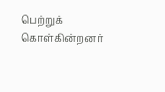பெற்றுக் கொள்கின்றனர்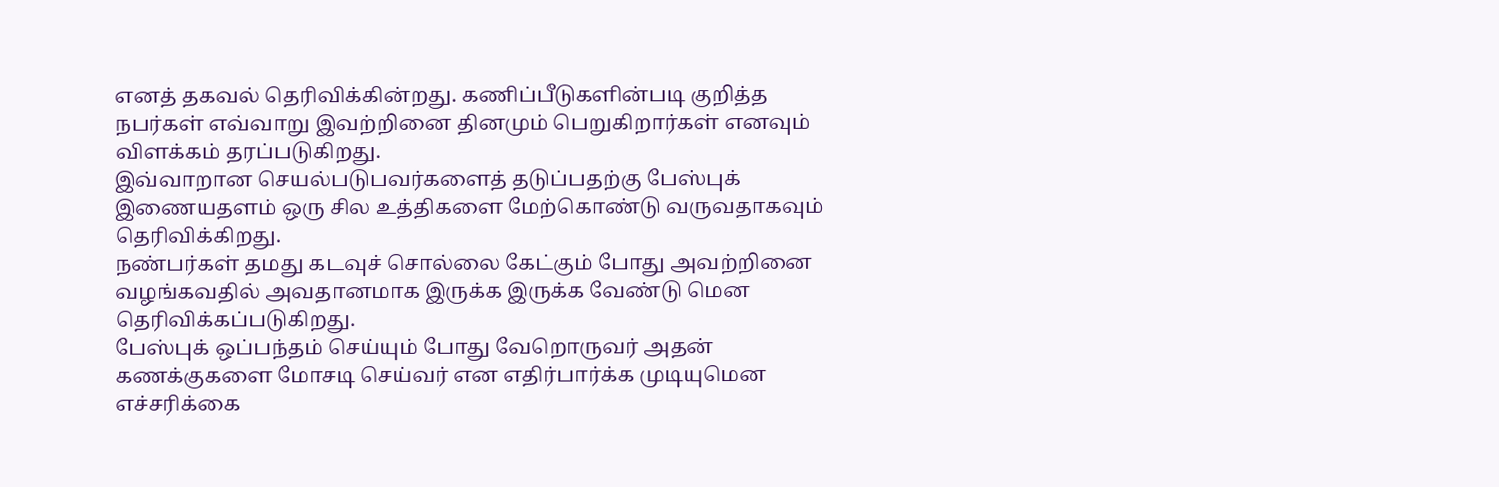எனத் தகவல் தெரிவிக்கின்றது. கணிப்பீடுகளின்படி குறித்த நபர்கள் எவ்வாறு இவற்றினை தினமும் பெறுகிறார்கள் எனவும் விளக்கம் தரப்படுகிறது.
இவ்வாறான செயல்படுபவர்களைத் தடுப்பதற்கு பேஸ்புக் இணையதளம் ஒரு சில உத்திகளை மேற்கொண்டு வருவதாகவும் தெரிவிக்கிறது.
நண்பர்கள் தமது கடவுச் சொல்லை கேட்கும் போது அவற்றினை வழங்கவதில் அவதானமாக இருக்க இருக்க வேண்டு மென தெரிவிக்கப்படுகிறது.
பேஸ்புக் ஒப்பந்தம் செய்யும் போது வேறொருவர் அதன் கணக்குகளை மோசடி செய்வர் என எதிர்பார்க்க முடியுமென எச்சரிக்கை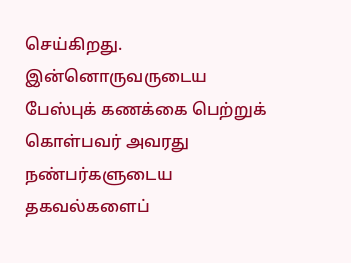செய்கிறது.
இன்னொருவருடைய பேஸ்புக் கணக்கை பெற்றுக் கொள்பவர் அவரது நண்பர்களுடைய தகவல்களைப்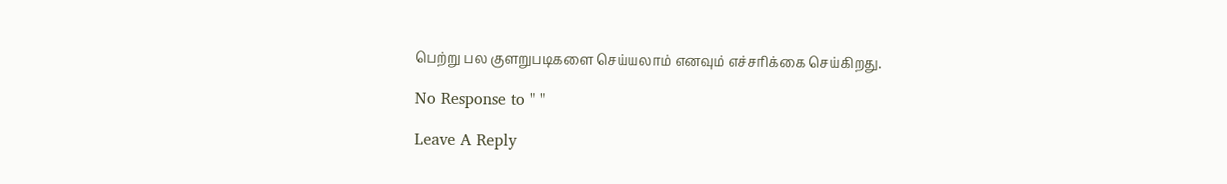பெற்று பல குளறுபடிகளை செய்யலாம் எனவும் எச்சரிக்கை செய்கிறது.

No Response to " "

Leave A Reply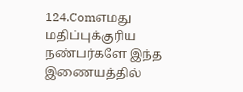124.Comஎமது மதிப்புக்குரிய நண்பர்களே இந்த இணையத்தில்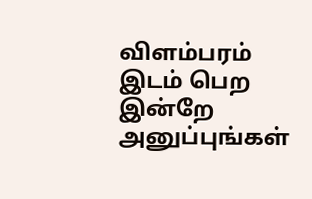விளம்பரம் இடம் பெற இன்றே அனுப்புங்கள்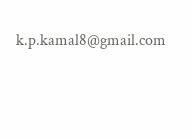k.p.kamal8@gmail.com